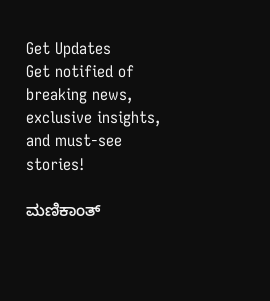Get Updates
Get notified of breaking news, exclusive insights, and must-see stories!

ಮಣಿಕಾಂತ್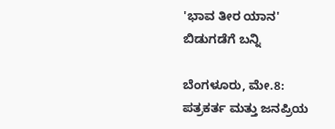'ಭಾವ ತೀರ ಯಾನ' ಬಿಡುಗಡೆಗೆ ಬನ್ನಿ

ಬೆಂಗಳೂರು, ಮೇ.8: ಪತ್ರಕರ್ತ ಮತ್ತು ಜನಪ್ರಿಯ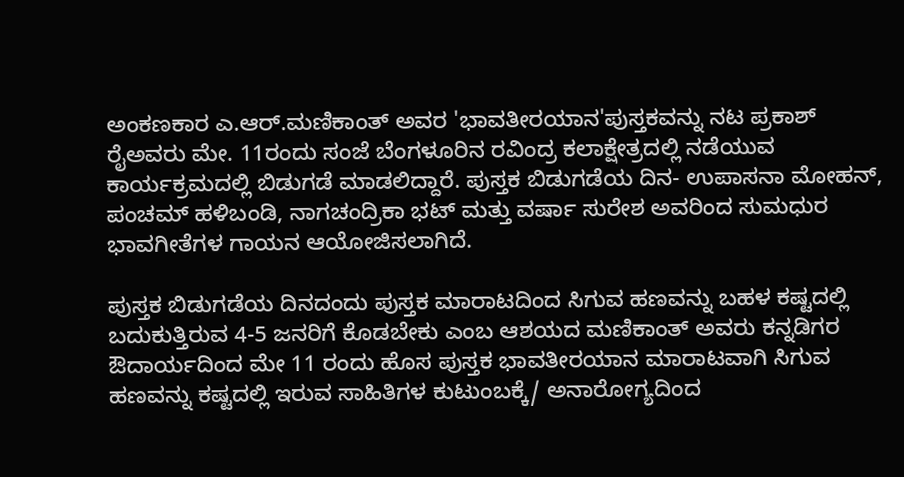ಅಂಕಣಕಾರ ಎ.ಆರ್.ಮಣಿಕಾಂತ್ ಅವರ 'ಭಾವತೀರಯಾನ'ಪುಸ್ತಕವನ್ನು ನಟ ಪ್ರಕಾಶ್ ರೈಅವರು ಮೇ. 11ರಂದು ಸಂಜೆ ಬೆಂಗಳೂರಿನ ರವಿಂದ್ರ ಕಲಾಕ್ಷೇತ್ರದಲ್ಲಿ ನಡೆಯುವ ಕಾರ್ಯಕ್ರಮದಲ್ಲಿ ಬಿಡುಗಡೆ ಮಾಡಲಿದ್ದಾರೆ. ಪುಸ್ತಕ ಬಿಡುಗಡೆಯ ದಿನ- ಉಪಾಸನಾ ಮೋಹನ್, ಪಂಚಮ್ ಹಳಿಬಂಡಿ, ನಾಗಚಂದ್ರಿಕಾ ಭಟ್ ಮತ್ತು ವರ್ಷಾ ಸುರೇಶ ಅವರಿಂದ ಸುಮಧುರ ಭಾವಗೀತೆಗಳ ಗಾಯನ ಆಯೋಜಿಸಲಾಗಿದೆ.

ಪುಸ್ತಕ ಬಿಡುಗಡೆಯ ದಿನದಂದು ಪುಸ್ತಕ ಮಾರಾಟದಿಂದ ಸಿಗುವ ಹಣವನ್ನು ಬಹಳ ಕಷ್ಟದಲ್ಲಿ ಬದುಕುತ್ತಿರುವ 4-5 ಜನರಿಗೆ ಕೊಡಬೇಕು ಎಂಬ ಆಶಯದ ಮಣಿಕಾಂತ್ ಅವರು ಕನ್ನಡಿಗರ ಔದಾರ್ಯದಿಂದ ಮೇ 11 ರಂದು ಹೊಸ ಪುಸ್ತಕ ಭಾವತೀರಯಾನ ಮಾರಾಟವಾಗಿ ಸಿಗುವ ಹಣವನ್ನು ಕಷ್ಟದಲ್ಲಿ ಇರುವ ಸಾಹಿತಿಗಳ ಕುಟುಂಬಕ್ಕೆ/ ಅನಾರೋಗ್ಯದಿಂದ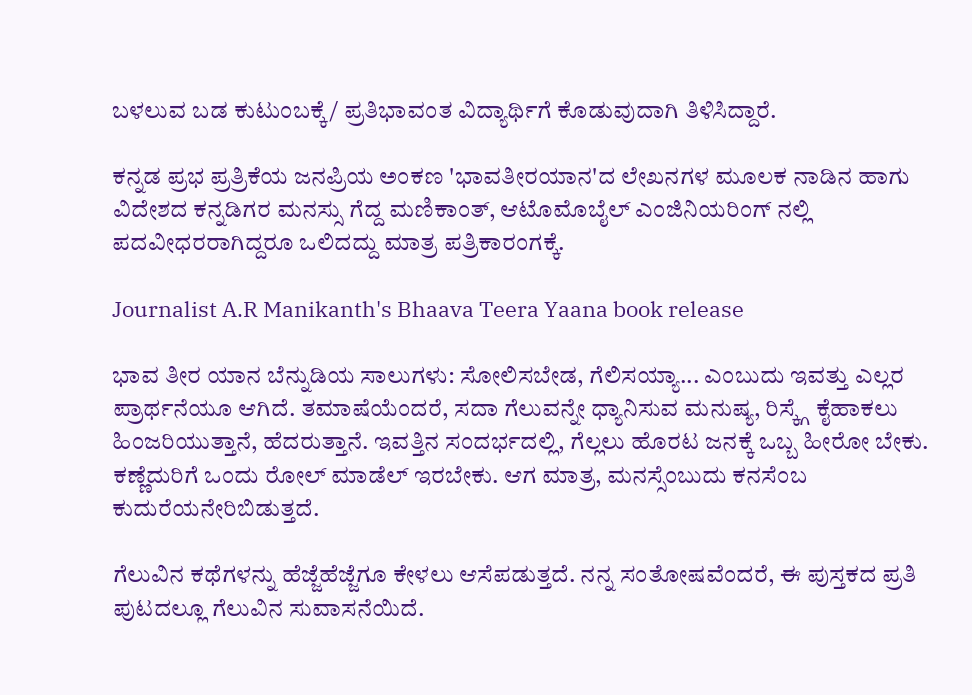ಬಳಲುವ ಬಡ ಕುಟುಂಬಕ್ಕೆ/ ಪ್ರತಿಭಾವಂತ ವಿದ್ಯಾರ್ಥಿಗೆ ಕೊಡುವುದಾಗಿ ತಿಳಿಸಿದ್ದಾರೆ.

ಕನ್ನಡ ಪ್ರಭ ಪ್ರತ್ರಿಕೆಯ ಜನಪ್ರಿಯ ಅಂಕಣ 'ಭಾವತೀರಯಾನ'ದ ಲೇಖನಗಳ ಮೂಲಕ ನಾಡಿನ ಹಾಗು ವಿದೇಶದ ಕನ್ನಡಿಗರ ಮನಸ್ಸು ಗೆದ್ದ ಮಣಿಕಾಂತ್, ಆಟೊಮೊಬೈಲ್ ಎಂಜಿನಿಯರಿಂಗ್ ನಲ್ಲಿ ಪದವೀಧರರಾಗಿದ್ದರೂ ಒಲಿದದ್ದು ಮಾತ್ರ ಪತ್ರಿಕಾರಂಗಕ್ಕೆ.

Journalist A.R Manikanth's Bhaava Teera Yaana book release

ಭಾವ ತೀರ ಯಾನ ಬೆನ್ನುಡಿಯ ಸಾಲುಗಳು: ಸೋಲಿಸಬೇಡ, ಗೆಲಿಸಯ್ಯಾ... ಎಂಬುದು ಇವತ್ತು ಎಲ್ಲರ ಪ್ರಾರ್ಥನೆಯೂ ಆಗಿದೆ. ತಮಾಷೆಯೆಂದರೆ, ಸದಾ ಗೆಲುವನ್ನೇ ಧ್ಯಾನಿಸುವ ಮನುಷ್ಯ, ರಿಸ್ಕ್ಗೆ ಕೈಹಾಕಲು ಹಿಂಜರಿಯುತ್ತಾನೆ, ಹೆದರುತ್ತಾನೆ. ಇವತ್ತಿನ ಸಂದರ್ಭದಲ್ಲಿ, ಗೆಲ್ಲಲು ಹೊರಟ ಜನಕ್ಕೆ ಒಬ್ಬ ಹೀರೋ ಬೇಕು. ಕಣ್ಣೆದುರಿಗೆ ಒಂದು ರೋಲ್ ಮಾಡೆಲ್ ಇರಬೇಕು. ಆಗ ಮಾತ್ರ, ಮನಸ್ಸೆಂಬುದು ಕನಸೆಂಬ ಕುದುರೆಯನೇರಿಬಿಡುತ್ತದೆ.

ಗೆಲುವಿನ ಕಥೆಗಳನ್ನು ಹೆಜ್ಜೆಹೆಜ್ಜೆಗೂ ಕೇಳಲು ಆಸೆಪಡುತ್ತದೆ. ನನ್ನ ಸಂತೋಷವೆಂದರೆ, ಈ ಪುಸ್ತಕದ ಪ್ರತಿ ಪುಟದಲ್ಲೂ ಗೆಲುವಿನ ಸುವಾಸನೆಯಿದೆ.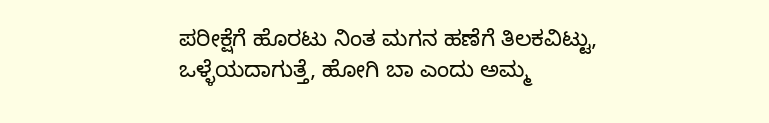ಪರೀಕ್ಷೆಗೆ ಹೊರಟು ನಿಂತ ಮಗನ ಹಣೆಗೆ ತಿಲಕವಿಟ್ಟು, ಒಳ್ಳೆಯದಾಗುತ್ತೆ, ಹೋಗಿ ಬಾ ಎಂದು ಅಮ್ಮ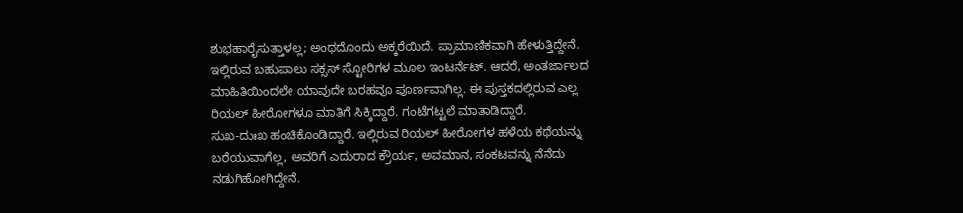ಶುಭಹಾರೈಸುತ್ತಾಳಲ್ಲ; ಅಂಥದೊಂದು ಅಕ್ಕರೆಯಿದೆ. ಪ್ರಾಮಾಣಿಕವಾಗಿ ಹೇಳುತ್ತಿದ್ದೇನೆ. ಇಲ್ಲಿರುವ ಬಹುಪಾಲು ಸಕ್ಸಸ್ ಸ್ಟೋರಿಗಳ ಮೂಲ ಇಂಟರ್ನೆಟ್. ಆದರೆ, ಅಂತರ್ಜಾಲದ ಮಾಹಿತಿಯಿಂದಲೇ ಯಾವುದೇ ಬರಹವೂ ಪೂರ್ಣವಾಗಿಲ್ಲ. ಈ ಪುಸ್ತಕದಲ್ಲಿರುವ ಎಲ್ಲ ರಿಯಲ್ ಹೀರೋಗಳೂ ಮಾತಿಗೆ ಸಿಕ್ಕಿದ್ದಾರೆ. ಗಂಟೆಗಟ್ಟಲೆ ಮಾತಾಡಿದ್ದಾರೆ.
ಸುಖ-ದುಃಖ ಹಂಚಿಕೊಂಡಿದ್ದಾರೆ. ಇಲ್ಲಿರುವ ರಿಯಲ್ ಹೀರೋಗಳ ಹಳೆಯ ಕಥೆಯನ್ನು ಬರೆಯುವಾಗೆಲ್ಲ, ಅವರಿಗೆ ಎದುರಾದ ಕ್ರೌರ್ಯ, ಅವಮಾನ, ಸಂಕಟವನ್ನು ನೆನೆದು ನಡುಗಿಹೋಗಿದ್ದೇನೆ.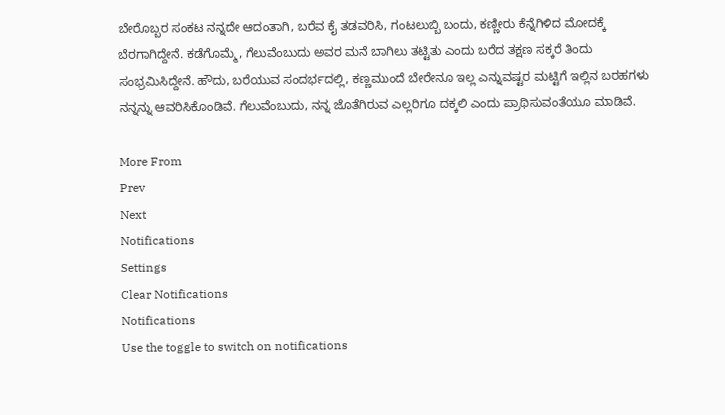ಬೇರೊಬ್ಬರ ಸಂಕಟ ನನ್ನದೇ ಆದಂತಾಗಿ, ಬರೆವ ಕೈ ತಡವರಿಸಿ, ಗಂಟಲುಬ್ಬಿ ಬಂದು, ಕಣ್ಣೀರು ಕೆನ್ನೆಗಿಳಿದ ಮೋದಕ್ಕೆ ಬೆರಗಾಗಿದ್ದೇನೆ. ಕಡೆಗೊಮ್ಮೆ, ಗೆಲುವೆಂಬುದು ಅವರ ಮನೆ ಬಾಗಿಲು ತಟ್ಟಿತು ಎಂದು ಬರೆದ ತಕ್ಷಣ ಸಕ್ಕರೆ ತಿಂದು ಸಂಭ್ರಮಿಸಿದ್ದೇನೆ. ಹೌದು, ಬರೆಯುವ ಸಂದರ್ಭದಲ್ಲಿ, ಕಣ್ಣಮುಂದೆ ಬೇರೇನೂ ಇಲ್ಲ ಎನ್ನುವಷ್ಟರ ಮಟ್ಟಿಗೆ ಇಲ್ಲಿನ ಬರಹಗಳು ನನ್ನನ್ನು ಆವರಿಸಿಕೊಂಡಿವೆ. ಗೆಲುವೆಂಬುದು, ನನ್ನ ಜೊತೆಗಿರುವ ಎಲ್ಲರಿಗೂ ದಕ್ಕಲಿ ಎಂದು ಪ್ರಾಥಿಸುವಂತೆಯೂ ಮಾಡಿವೆ.

More From
Prev
Next
Notifications
Settings
Clear Notifications
Notifications
Use the toggle to switch on notifications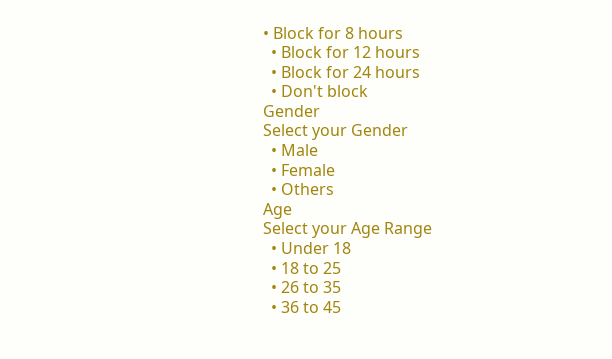• Block for 8 hours
  • Block for 12 hours
  • Block for 24 hours
  • Don't block
Gender
Select your Gender
  • Male
  • Female
  • Others
Age
Select your Age Range
  • Under 18
  • 18 to 25
  • 26 to 35
  • 36 to 45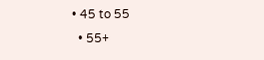• 45 to 55
  • 55+